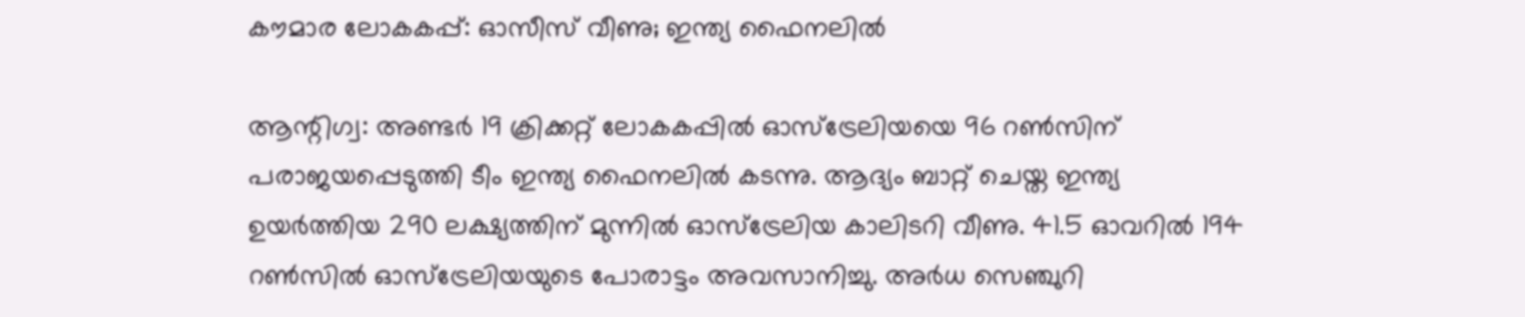കൗമാര ലോകകപ്പ്: ഓസീസ് വീണു; ഇന്ത്യ ഫൈനലില്‍

ആന്റിഗ്വ: അണ്ടര്‍ 19 ക്രിക്കറ്റ് ലോകകപ്പില്‍ ഓസ്‌ട്രേലിയയെ 96 റണ്‍സിന് പരാജയപ്പെടുത്തി ടീം ഇന്ത്യ ഫൈനലില്‍ കടന്നു. ആദ്യം ബാറ്റ് ചെയ്ത ഇന്ത്യ ഉയര്‍ത്തിയ 290 ലക്ഷ്യത്തിന് മുന്നില്‍ ഓസ്‌ട്രേലിയ കാലിടറി വീണു. 41.5 ഓവറില്‍ 194 റണ്‍സില്‍ ഓസ്‌ട്രേലിയയുടെ പോരാട്ടം അവസാനിച്ചു. അര്‍ധ സെഞ്ചുറി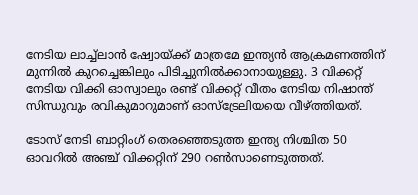നേടിയ ലാച്ച്ലാന്‍ ഷ്വോയ്ക്ക് മാത്രമേ ഇന്ത്യന്‍ ആക്രമണത്തിന് മുന്നില്‍ കുറച്ചെങ്കിലും പിടിച്ചുനില്‍ക്കാനായുള്ളു. 3 വിക്കറ്റ് നേടിയ വിക്കി ഓസ്വാലും രണ്ട് വിക്കറ്റ് വീതം നേടിയ നിഷാന്ത് സിന്ധുവും രവികുമാറുമാണ് ഓസ്‌ട്രേലിയയെ വീഴ്ത്തിയത്.

ടോസ് നേടി ബാറ്റിംഗ് തെരഞ്ഞെടുത്ത ഇന്ത്യ നിശ്ചിത 50 ഓവറില്‍ അഞ്ച് വിക്കറ്റിന് 290 റണ്‍സാണെടുത്തത്.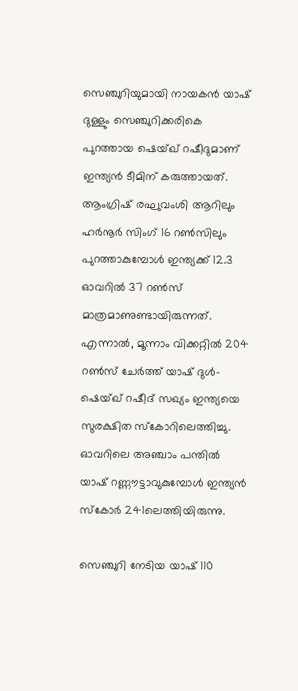സെഞ്ചുറിയുമായി നായകന്‍ യാഷ് ദുള്ളും സെഞ്ചുറിക്കരികെ പുറത്തായ ഷെയ്ഖ് റഷീദുമാണ് ഇന്ത്യന്‍ ടീമിന് കരുത്തായത്. ആംഗ്രിഷ് രഘുവംശി ആറിലും ഹര്‍നൂര്‍ സിംഗ് 16 റണ്‍സിലും പുറത്താകുമ്പോള്‍ ഇന്ത്യക്ക് 12.3 ഓവറില്‍ 37 റണ്‍സ് മാത്രമാണുണ്ടായിരുന്നത്. എന്നാല്‍, മൂന്നാം വിക്കറ്റില്‍ 204 റണ്‍സ് ചേര്‍ത്ത് യാഷ് ദുള്‍- ഷെയ്ഖ് റഷീദ് സഖ്യം ഇന്ത്യയെ സുരക്ഷിത സ്‌കോറിലെത്തിച്ചു. ഓവറിലെ അഞ്ചാം പന്തില്‍ യാഷ് റണ്ണൗട്ടാവുകുമ്പോള്‍ ഇന്ത്യന്‍ സ്‌കോര്‍ 241ലെത്തിയിരുന്നു.

സെഞ്ചുറി നേടിയ യാഷ് 110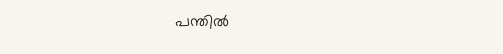പന്തില്‍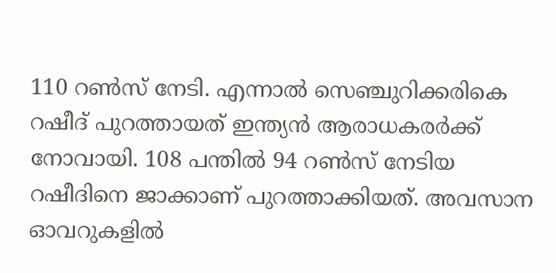110 റണ്‍സ് നേടി. എന്നാല്‍ സെഞ്ചുറിക്കരികെ റഷീദ് പുറത്തായത് ഇന്ത്യന്‍ ആരാധകരര്‍ക്ക് നോവായി. 108 പന്തില്‍ 94 റണ്‍സ് നേടിയ റഷീദിനെ ജാക്കാണ് പുറത്താക്കിയത്. അവസാന ഓവറുകളില്‍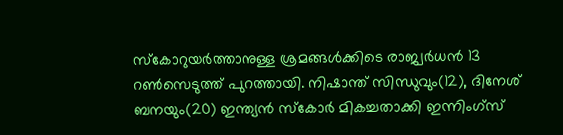സ്‌കോറുയര്‍ത്താനുള്ള ശ്രമങ്ങള്‍ക്കിടെ രാജ്വര്‍ധന്‍ 13 റണ്‍സെടുത്ത് പുറത്തായി. നിഷാന്ത് സിന്ധുവും(12), ദിനേശ് ബനയും(20) ഇന്ത്യന്‍ സ്‌കോര്‍ മികച്ചതാക്കി ഇന്നിംഗ്സ്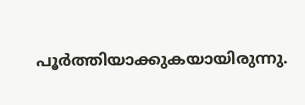പൂര്‍ത്തിയാക്കുകയായിരുന്നു.